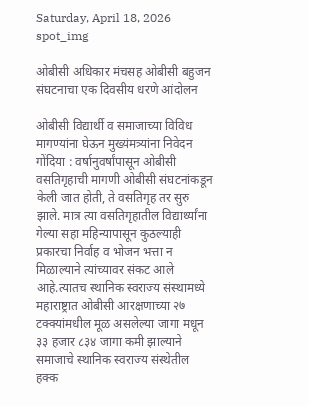Saturday, April 18, 2026
spot_img

ओबीसी अधिकार मंचसह ओबीसी बहुजन संघटनाचा एक दिवसीय धरणे आंदोलन

ओबीसी विद्यार्थी व समाजाच्या विविध मागण्यांना घेऊन मुख्यंमत्र्यांना निवेदन
गोंदिया : वर्षानुवर्षांपासून ओबीसी वसतिगृहाची मागणी ओबीसी संघटनांकडून केली जात होती, ते वसतिगृह तर सुरु झाले. मात्र त्या वसतिगृहातील विद्यार्थ्यांना गेल्या सहा महिन्यापासून कुठल्याही प्रकारचा निर्वाह व भोजन भत्ता न मिळाल्याने त्यांच्यावर संकट आले आहे.त्यातच स्थानिक स्वराज्य संस्थामध्ये महाराष्ट्रात ओबीसी आरक्षणाच्या २७ टक्क्यांमधील मूळ असलेल्या जागा मधून ३३ हजार ८३४ जागा कमी झाल्याने समाजाचे स्थानिक स्वराज्य संस्थेतील हक्क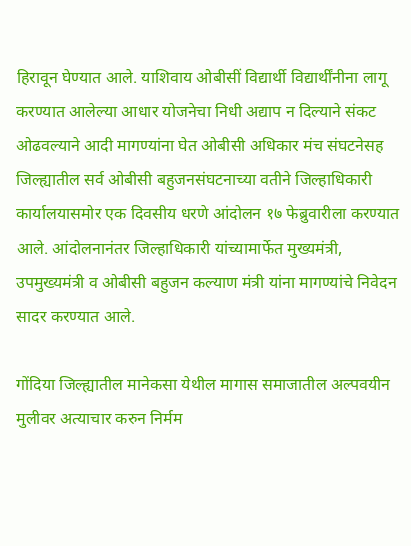हिरावून घेण्यात आले. याशिवाय ओबीसीं विद्यार्थी विद्यार्थींनीना लागू करण्यात आलेल्या आधार योजनेचा निधी अद्याप न दिल्याने संकट ओढवल्याने आदी मागण्यांना घेत ओबीसी अधिकार मंच संघटनेसह जिल्ह्यातील सर्व ओबीसी बहुजनसंघटनाच्या वतीने जिल्हाधिकारी कार्यालयासमोर एक दिवसीय धरणे आंदोलन १७ फेब्रुवारीला करण्यात आले. आंदोलनानंतर जिल्हाधिकारी यांच्यामार्फेत मुख्यमंत्री, उपमुख्यमंत्री व ओबीसी बहुजन कल्याण मंत्री यांना मागण्यांचे निवेदन सादर करण्यात आले.

गोंदिया जिल्ह्यातील मानेकसा येथील मागास समाजातील अल्पवयीन मुलीवर अत्याचार करुन निर्मम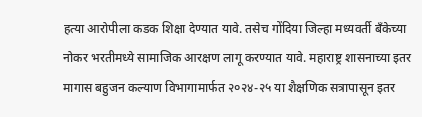हत्या आरोपीला कडक शिक्षा देण्यात यावे. तसेच गोंदिया जिल्हा मध्यवर्ती बँकेच्या नोकर भरतीमध्ये सामाजिक आरक्षण लागू करण्यात यावे. महाराष्ट्र शासनाच्या इतर मागास बहुजन कल्याण विभागामार्फत २०२४-२५ या शैक्षणिक सत्रापासून इतर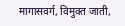मागासवर्ग, विमुक्त जाती,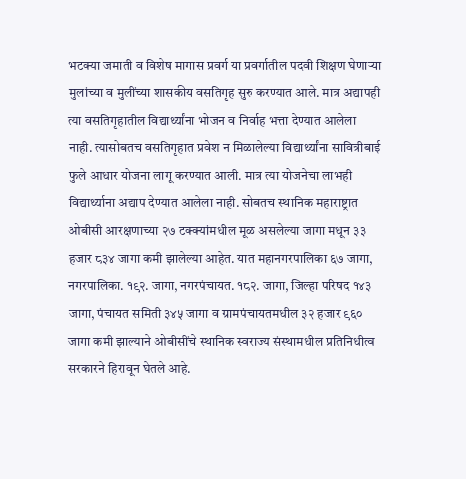भटक्या जमाती व विशेष मागास प्रवर्ग या प्रवर्गातील पदवी शिक्षण घेणाऱ्या मुलांच्या व मुलींच्या शासकीय वसतिगृह सुरु करण्यात आले. मात्र अद्यापही त्या वसतिगृहातील विद्यार्थ्यांना भोजन व निर्वाह भत्ता देण्यात आलेला नाही. त्यासोबतच वसतिगृहात प्रवेश न मिळालेल्या विद्यार्थ्यांना सावित्रीबाई फुले आधार योजना लागू करण्यात आली. मात्र त्या योजनेचा लाभही विद्यार्थ्याना अद्याप देण्यात आलेला नाही. सोबतच स्थानिक महाराष्ट्रात ओबीसी आरक्षणाच्या २७ टक्क्यांमधील मूळ असलेल्या जागा मधून ३३ हजार ८३४ जागा कमी झालेल्या आहेत. यात महानगरपालिका ६७ जागा, नगरपालिका. १९२. जागा, नगरपंचायत. १८२. जागा, जिल्हा परिषद १४३ जागा, पंचायत समिती ३४५ जागा व ग्रामपंचायतमधील ३२ हजार ९६० जागा कमी झाल्याने ओबीसींचे स्थानिक स्वराज्य संस्थामधील प्रतिनिधीत्व सरकारने हिरावून घेतले आहे.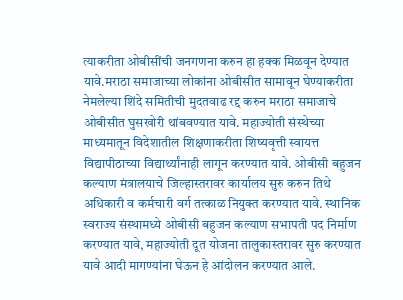त्याकरीता ओबीसींची जनगणना करुन हा हक्क मिळवून देण्यात यावे.मराठा समाजाच्या लोकांना ओबीसीत सामावून घेण्याकरीता नेमलेल्या शिंदे समितीची मुदतवाढ रद्द करुन मराठा समाजाचे ओबीसीत घुसखोरी थांबवण्यात यावे. महाज्योती संस्थेच्या माध्यमातून विदेशातील शिक्षणाकरीता शिष्यवृत्ती स्वायत्त विद्यापीठाच्या विद्यार्थ्यांनाही लागून करण्यात यावे. ओबीसी बहुजन कल्याण मंत्रालयाचे जिल्हास्तरावर कार्यालय सुरु करुन तिथे अधिकारी व कर्मचारी वर्ग तत्काळ नियुक्त करण्यात यावे. स्थानिक स्वराज्य संस्थामध्ये ओबीसी बहुजन कल्याण सभापती पद निर्माण करण्यात यावे, महाज्योती दूत योजना तालुकास्तरावर सुरु करण्यात यावे आदी मागण्यांना घेऊन हे आंदोलन करण्यात आले.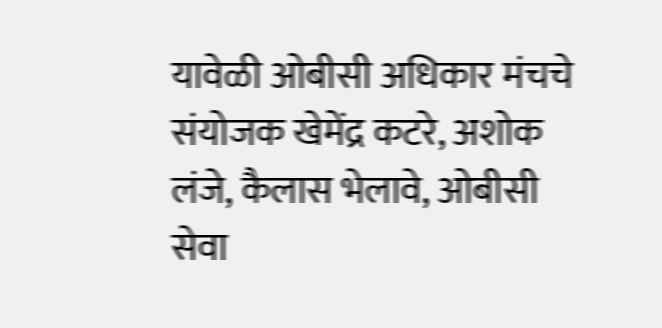यावेळी ओबीसी अधिकार मंचचे संयोजक खेमेंद्र कटरे, अशोक लंजे, कैलास भेलावे, ओबीसी सेवा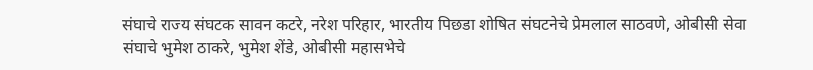संघाचे राज्य संघटक सावन कटरे, नरेश परिहार, भारतीय पिछडा शोषित संघटनेचे प्रेमलाल साठवणे, ओबीसी सेवा संघाचे भुमेश ठाकरे, भुमेश शेंडे, ओबीसी महासभेचे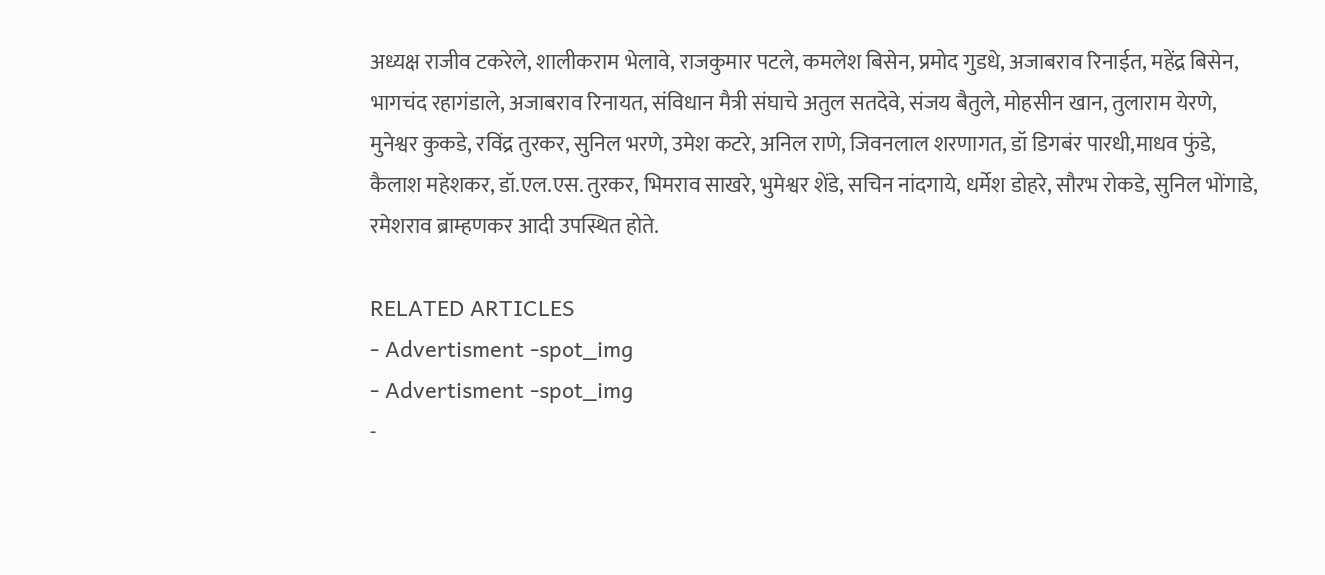अध्यक्ष राजीव टकरेले, शालीकराम भेलावे, राजकुमार पटले, कमलेश बिसेन, प्रमोद गुडधे, अजाबराव रिनाईत, महेंद्र बिसेन, भागचंद रहागंडाले, अजाबराव रिनायत, संविधान मैत्री संघाचे अतुल सतदेवे, संजय बैतुले, मोहसीन खान, तुलाराम येरणे, मुनेश्वर कुकडे, रविंद्र तुरकर, सुनिल भरणे, उमेश कटरे, अनिल राणे, जिवनलाल शरणागत, डॉ डिगबंर पारधी,माधव फुंडे, कैलाश महेशकर, डॉ.एल.एस. तुरकर, भिमराव साखरे, भुमेश्वर शेंडे, सचिन नांदगाये, धर्मेश डोहरे, सौरभ रोकडे, सुनिल भोंगाडे, रमेशराव ब्राम्हणकर आदी उपस्थित होते.

RELATED ARTICLES
- Advertisment -spot_img
- Advertisment -spot_img
-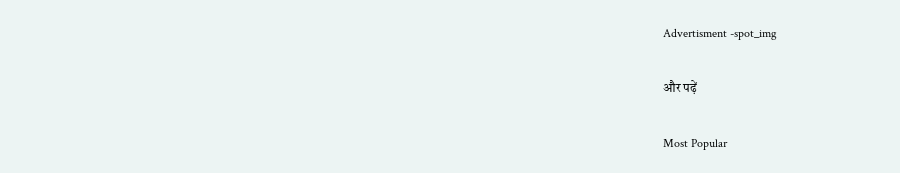Advertisment -spot_img

और पढ़ें

Most Popular